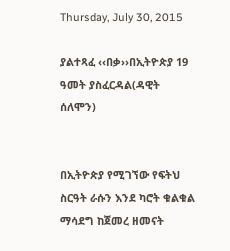Thursday, July 30, 2015

ያልተጻፈ ‹‹በቃ››በኢትዮጵያ 19 ዓመት ያስፈርዳል(ዳዊት ሰለሞን)


በኢትዮጵያ የሚገኘው የፍትህ ስርዓት ራሱን እንደ ካሮት ቁልቁል ማሳደግ ከጀመረ ዘመናት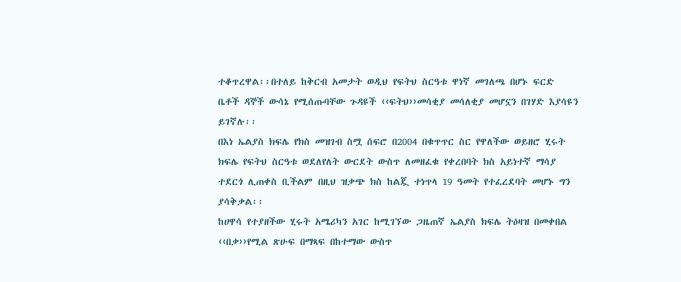ተቆጥረዋል፡፡በተለይ ከቅርብ አመታት ወዲህ የፍትህ ስርዓቱ ዋነኛ መገለጫ በሆኑ ፍርድ ቤቶች ዳኞች ውሳኔ የሚሰጡባቸው ጉዳዩች ‹‹ፍትህ››መሳቂያ መሳለቂያ መሆኗን በገሃድ እያሳዩን ይገኛሉ፡፡
በእነ ኤልያስ ክፍሌ የክስ መዝገብ ስሟ ሰፍሮ በ2004 በቁጥጥር ስር የዋለችው ወይዘሮ ሂሩት ክፍሌ የፍትህ ስርዓቱ ወደለየለት ውርደት ውስጥ ለመዘፈቁ የቀረበባት ክስ አይነተኛ ማሳያ ተደርጎ ሊጠቀስ ቢችልም በዚህ ዝቃጭ ክስ ከልጇ ተነጥላ 19 ዓመት የተፈረደባት መሆኑ ግን ያሳቅቃል፡፡
ከሀዋሳ የተያዘችው ሂሩት አሜሪካን አገር ከሚገኘው ጋዜጠኛ ኤልያስ ክፍሌ ትዕዛዝ በመቀበል ‹‹በቃ››የሚል ጽሁፍ በማጻፍ በከተማው ውስጥ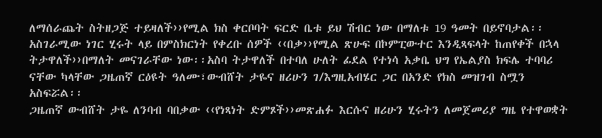ለማሰራጨት ስትዘጋጅ ተይዛለች››የሚል ክስ ቀርቦባት ፍርድ ቤቱ ይህ ሽብር ነው በማለቱ 19 ዓመት በይኖባታል፡፡
አስገራሚው ነገር ሂሩት ላይ በምስክርነት የቀረቡ ሰዎች ‹‹በቃ››የሚል ጽሁፍ በኮምፒውተር እንዲጻፍላት ከጠየቀች በኋላ ትታዋለች››በማለት መናገራቸው ነው፡፡አስባ ትታዋለች በተባለ ሁለት ፊደል የተነሳ አቃቤ ህግ የኤልያስ ክፍሌ ተባባሪ ናቸው ካላቸው ጋዜጠኛ ርዕዩት ዓለሙ፣ውብሸት ታዬና ዘሪሁን ገ/እግዚአብሄር ጋር በአንድ የክስ መዝገብ ስሟን አስፍሯል፡፡
ጋዜጠኛ ውብሸት ታዬ ለንባብ ባበቃው ‹‹የነጻነት ድምጾች››መጽሐፉ እርሱና ዘሪሁን ሂሩትን ለመጀመሪያ ግዜ የተዋወቋት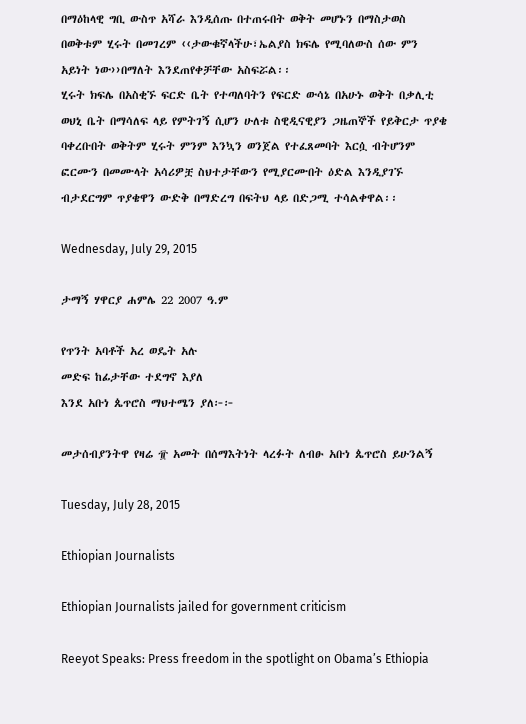በማዕከላዊ ግቢ ውስጥ አሻራ እንዲሰጡ በተጠሩበት ወቅት መሆኑን በማስታወስ በወቅቱም ሂሩት በመገረም ‹‹ታውቁኛላችሁ፣ኤልያስ ክፍሌ የሚባለውስ ሰው ምን አይነት ነው››በማለት እንደጠየቀቻቸው አስፍሯል፡፡
ሂሩት ክፍሌ በአስቂኙ ፍርድ ቤት የተጣለባትን የፍርድ ውሳኔ በአሁኑ ወቅት በቃሊቲ ወህኒ ቤት በማሳለፍ ላይ የምትገኝ ሲሆን ሁለቱ ስዊዲናዊያን ጋዜጠኞች የይቅርታ ጥያቄ ባቀረቡበት ወቅትም ሂሩት ምንም እንኳን ወንጀል የተፈጸመባት እርሷ ብትሆንም ፎርሙን በመሙላት አሳሪዎቿ ስህተታቸውን የሚያርሙበት ዕድል እንዲያገኙ ብታደርግም ጥያቄዋን ውድቅ በማድረግ በፍትህ ላይ በድጋሚ ተሳልቀዋል፡፡

Wednesday, July 29, 2015

ታማኝ ሃዋርያ ሐምሌ 22 2007 ዓ.ም

የጥንት አባቶች አረ ወዴት አሉ
መድፍ ከፊታቸው ተደግኖ እያለ
እንደ አቡነ ጴጥሮስ ማህተሜን ያለ፦፦

መታሰብያንትዋ የዛሬ ፹ አመት በሰማእትነት ላረፉት ለብፁ አቡነ ጴጥሮስ ይሁንልኝ

Tuesday, July 28, 2015

Ethiopian Journalists

Ethiopian Journalists jailed for government criticism

Reeyot Speaks: Press freedom in the spotlight on Obama’s Ethiopia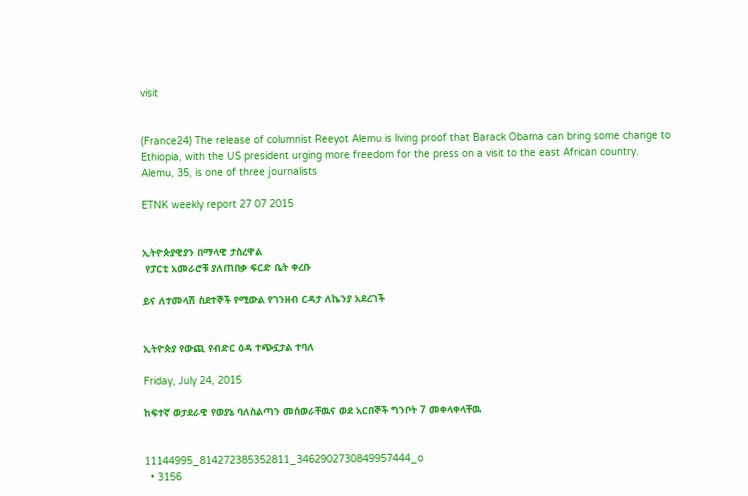visit


(France24) The release of columnist Reeyot Alemu is living proof that Barack Obama can bring some change to Ethiopia, with the US president urging more freedom for the press on a visit to the east African country.
Alemu, 35, is one of three journalists

ETNK weekly report 27 07 2015


ኢትዮጵያዊያን በማላዊ ታስረዋል
 የፓርቲ አመራሮቹ ያለጠበቃ ፍርድ ቤት ቀረቡ

ይና ለተመላሽ ስደተኞች የሚውል የገንዘብ ርዳታ ለኬንያ አደረገች


ኢትዮጵያ የውጪ የብድር ዕዳ ተጭኗታል ተባለ

Friday, July 24, 2015

ከፍተኛ ወታደራዊ የወያኔ ባለስልጣን መሰወራቸዉና ወደ አርበኞች ግንቦት 7 መቀላቀላቸዉ


11144995_814272385352811_3462902730849957444_o
  • 3156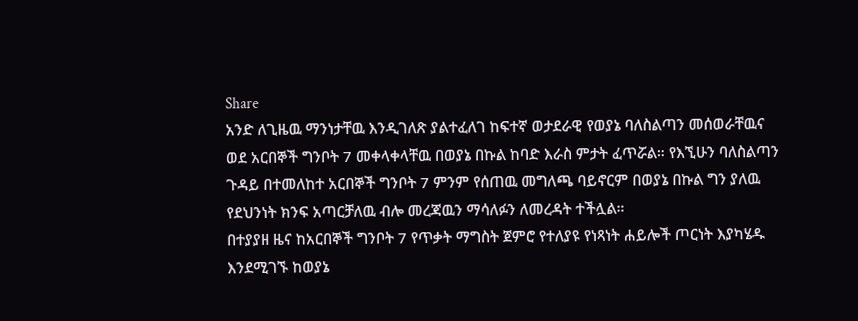Share
አንድ ለጊዜዉ ማንነታቸዉ እንዲገለጽ ያልተፈለገ ከፍተኛ ወታደራዊ የወያኔ ባለስልጣን መሰወራቸዉና ወደ አርበኞች ግንቦት 7 መቀላቀላቸዉ በወያኔ በኩል ከባድ እራስ ምታት ፈጥሯል። የእኚሁን ባለስልጣን ጉዳይ በተመለከተ አርበኞች ግንቦት 7 ምንም የሰጠዉ መግለጫ ባይኖርም በወያኔ በኩል ግን ያለዉ የደህንነት ክንፍ አጣርቻለዉ ብሎ መረጃዉን ማሳለፉን ለመረዳት ተችሏል።
በተያያዘ ዜና ከአርበኞች ግንቦት 7 የጥቃት ማግስት ጀምሮ የተለያዩ የነጻነት ሐይሎች ጦርነት እያካሄዱ እንደሚገኙ ከወያኔ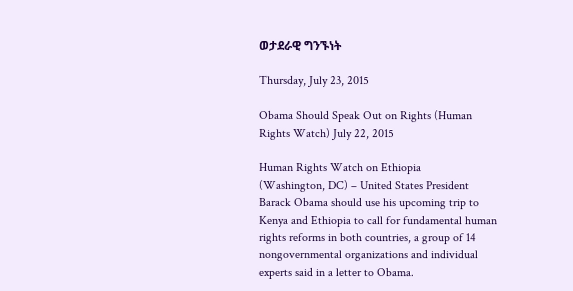ወታደራዊ ግንኙነት

Thursday, July 23, 2015

Obama Should Speak Out on Rights (Human Rights Watch) July 22, 2015

Human Rights Watch on Ethiopia
(Washington, DC) – United States President Barack Obama should use his upcoming trip to Kenya and Ethiopia to call for fundamental human rights reforms in both countries, a group of 14 nongovernmental organizations and individual experts said in a letter to Obama.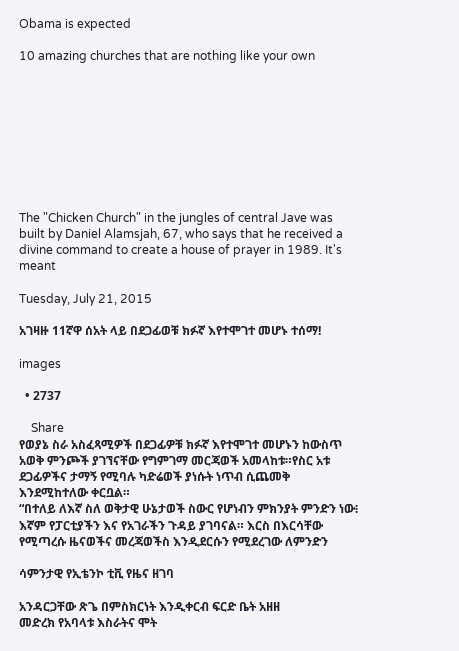Obama is expected

10 amazing churches that are nothing like your own









The "Chicken Church" in the jungles of central Jave was built by Daniel Alamsjah, 67, who says that he received a divine command to create a house of prayer in 1989. It's meant

Tuesday, July 21, 2015

አገዛዙ 11ኛዋ ሰአት ላይ በደጋፊወቹ ክፉኛ እየተሞገተ መሆኑ ተሰማ!

images

  • 2737

    Share
የወያኔ ስራ አስፈጻሚዎች በደጋፊዎቹ ክፉኛ እየተሞገተ መሆኑን ከውስጥ አወቅ ምንጮች ያገኘናቸው የግምገማ መርጃወች አመላከቱ።የስር አቱ ደጋፊዎችና ታማኝ የሚባሉ ካድሬወች ያነሱት ነጥብ ሲጨመቅ እንደሚከተለው ቀርቧል።
“በተለይ ለእኛ ስለ ወቅታዊ ሁኔታወች ስውር የሆነብን ምክንያት ምንድን ነው፧ እኛም የፓርቲያችን እና የአገራችን ጉዳይ ያገባናል። እርስ በእርሳቸው የሚጣረሱ ዜናወችና መረጃወችስ እንዲደርሱን የሚደረገው ለምንድን

ሳምንታዊ የኢቴንኮ ቲቪ የዜና ዘገባ

አንዳርጋቸው ጽጌ በምስክርነት እንዲቀርብ ፍርድ ቤት አዘዘ
መድረክ የአባላቱ እስራትና ሞት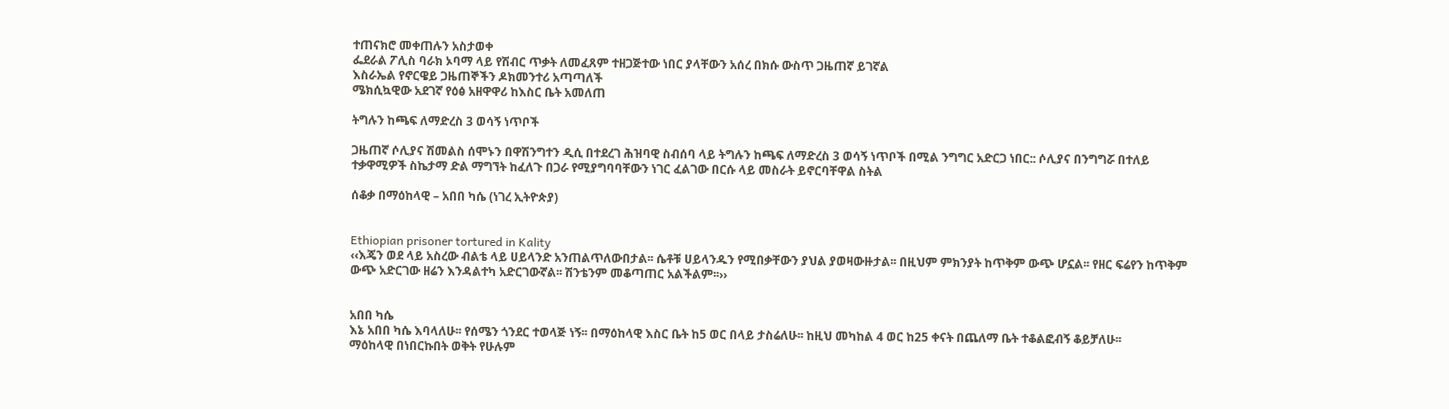ተጠናክሮ መቀጠሉን አስታወቀ
ፌደራል ፖሊስ ባራክ ኦባማ ላይ የሽብር ጥቃት ለመፈጸም ተዘጋጅተው ነበር ያላቸውን አሰረ በክሱ ውስጥ ጋዜጠኛ ይገኛል
እስራኤል የኖርዌይ ጋዜጠኞችን ዶክመንተሪ አጣጣለች
ሜክሲኳዊው አደገኛ የዕፅ አዘዋዋሪ ከእስር ቤት አመለጠ

ትግሉን ከጫፍ ለማድረስ 3 ወሳኝ ነጥቦች

ጋዜጠኛ ሶሊያና ሽመልስ ሰሞኑን በዋሽንግተን ዲሲ በተደረገ ሕዝባዊ ስብሰባ ላይ ትግሉን ከጫፍ ለማድረስ 3 ወሳኝ ነጥቦች በሚል ንግግር አድርጋ ነበር:: ሶሊያና በንግግሯ በተለይ ተቃዋሚዎች ስኬታማ ድል ማግኘት ከፈለጉ በጋራ የሚያግባባቸውን ነገር ፈልገው በርሱ ላይ መስራት ይኖርባቸዋል ስትል

ሰቆቃ በማዕከላዊ – አበበ ካሴ (ነገረ ኢትዮጵያ)


Ethiopian prisoner tortured in Kality
‹‹እጄን ወደ ላይ አስረው ብልቴ ላይ ሀይላንድ አንጠልጥለውበታል፡፡ ሴቶቹ ሀይላንዱን የሚበቃቸውን ያህል ያወዛውዙታል፡፡ በዚህም ምክንያት ከጥቅም ውጭ ሆኗል፡፡ የዘር ፍሬየን ከጥቅም ውጭ አድርገው ዘሬን እንዳልተካ አድርገውኛል፡፡ ሽንቴንም መቆጣጠር አልችልም፡፡››


አበበ ካሴ
እኔ አበበ ካሴ እባላለሁ፡፡ የሰሜን ጎንደር ተወላጅ ነኝ፡፡ በማዕከላዊ እስር ቤት ከ5 ወር በላይ ታስሬለሁ፡፡ ከዚህ መካከል 4 ወር ከ25 ቀናት በጨለማ ቤት ተቆልፎብኝ ቆይቻለሁ፡፡
ማዕከላዊ በነበርኩበት ወቅት የሁሉም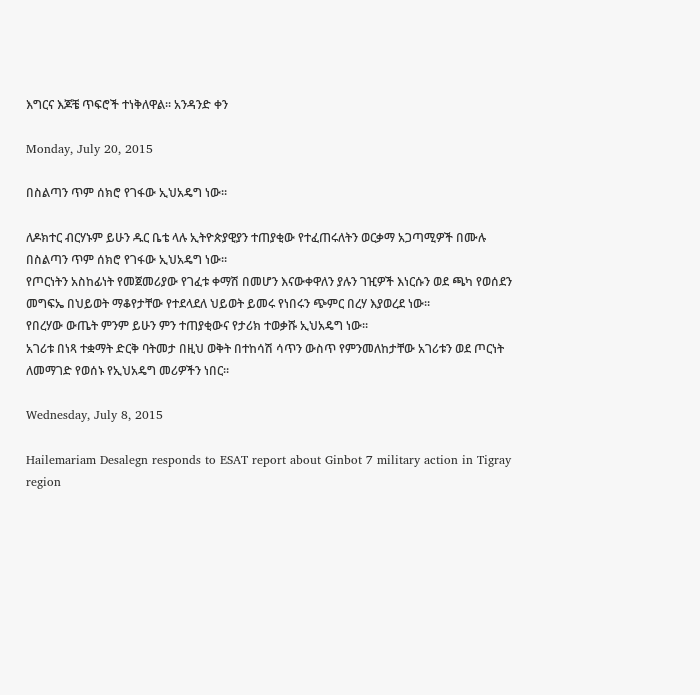እግርና እጆቼ ጥፍሮች ተነቅለዋል፡፡ አንዳንድ ቀን

Monday, July 20, 2015

በስልጣን ጥም ሰክሮ የገፋው ኢህአዴግ ነው።

ለዶክተር ብርሃኑም ይሁን ዱር ቤቴ ላሉ ኢትዮጵያዊያን ተጠያቂው የተፈጠሩለትን ወርቃማ አጋጣሚዎች በሙሉ በስልጣን ጥም ሰክሮ የገፋው ኢህአዴግ ነው።
የጦርነትን አስከፊነት የመጀመሪያው የገፈቱ ቀማሽ በመሆን እናውቀዋለን ያሉን ገዢዎች እነርሱን ወደ ጫካ የወሰደን መግፍኤ በህይወት ማቆየታቸው የተደላደለ ህይወት ይመሩ የነበሩን ጭምር በረሃ እያወረደ ነው።
የበረሃው ውጤት ምንም ይሁን ምን ተጠያቂውና የታሪክ ተወቃሹ ኢህአዴግ ነው።
አገሪቱ በነጻ ተቋማት ድርቅ ባትመታ በዚህ ወቅት በተከሳሽ ሳጥን ውስጥ የምንመለከታቸው አገሪቱን ወደ ጦርነት ለመማገድ የወሰኑ የኢህአዴግ መሪዎችን ነበር።

Wednesday, July 8, 2015

Hailemariam Desalegn responds to ESAT report about Ginbot 7 military action in Tigray region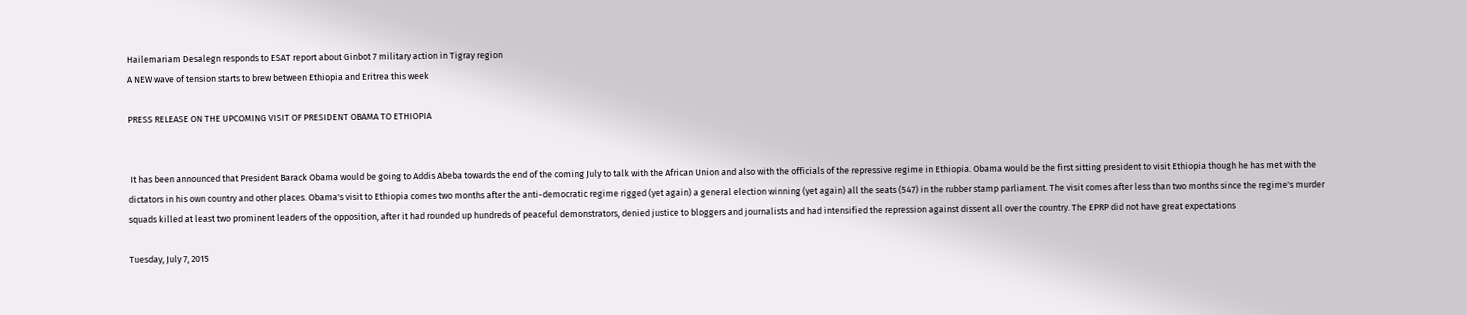Hailemariam Desalegn responds to ESAT report about Ginbot 7 military action in Tigray region
A NEW wave of tension starts to brew between Ethiopia and Eritrea this week

PRESS RELEASE ON THE UPCOMING VISIT OF PRESIDENT OBAMA TO ETHIOPIA


 It has been announced that President Barack Obama would be going to Addis Abeba towards the end of the coming July to talk with the African Union and also with the officials of the repressive regime in Ethiopia. Obama would be the first sitting president to visit Ethiopia though he has met with the dictators in his own country and other places. Obama's visit to Ethiopia comes two months after the anti-democratic regime rigged (yet again) a general election winning (yet again) all the seats (547) in the rubber stamp parliament. The visit comes after less than two months since the regime's murder squads killed at least two prominent leaders of the opposition, after it had rounded up hundreds of peaceful demonstrators, denied justice to bloggers and journalists and had intensified the repression against dissent all over the country. The EPRP did not have great expectations

Tuesday, July 7, 2015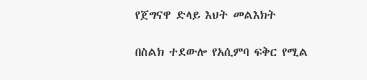የጀግናዋ ድላይ እህት መልእክት

በስልክ ተደውሎ የአሲምባ ፍቅር የሚል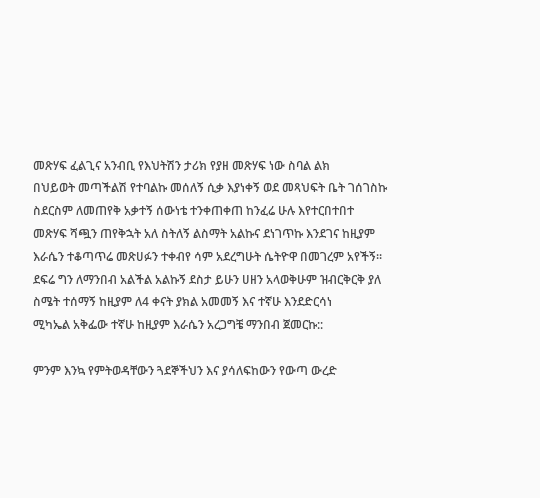መጽሃፍ ፈልጊና አንብቢ የእህትሽን ታሪክ የያዘ መጽሃፍ ነው ስባል ልክ
በህይወት መጣችልሽ የተባልኩ መሰለኝ ሲቃ እያነቀኝ ወደ መጻህፍት ቤት ገሰገስኩ ስደርስም ለመጠየቅ አቃተኝ ሰውነቴ ተንቀጠቀጠ ከንፈሬ ሁሉ እየተርበተበተ
መጽሃፍ ሻጯን ጠየቅኋት አለ ስትለኝ ልስማት አልኩና ደነገጥኩ እንደገና ከዚያም እራሴን ተቆጣጥሬ መጽሀፉን ተቀብየ ሳም አደረግሁት ሴትዮዋ በመገረም አየችኝ፡፡
ደፍሬ ግን ለማንበብ አልችል አልኩኝ ደስታ ይሁን ሀዘን አላወቅሁም ዝብርቅርቅ ያለ ስሜት ተሰማኝ ከዚያም ለ4 ቀናት ያክል አመመኝ እና ተኛሁ እንደድርሳነ
ሚካኤል አቅፌው ተኛሁ ከዚያም እራሴን አረጋግቼ ማንበብ ጀመርኩ::

ምንም እንኳ የምትወዳቸውን ጓደኞችህን እና ያሳለፍከውን የውጣ ውረድ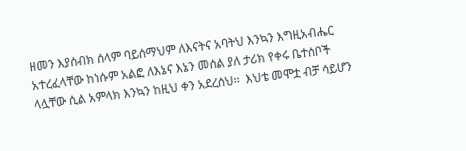ዘመን እያሰብክ ሰላም ባይሰማህም ለእናትና አባትህ እንኳን እግዚአብሔር አተረፈላቸው ከነሱም አልፎ ለእኔና እኔን መሰል ያለ ታሪክ የቀሩ ቤተሰቦች ላሏቸው ሲል አምላክ እንኳን ከዚህ ቀን አደረሰህ፡፡  እህቴ መሞቷ ብቻ ሳይሆን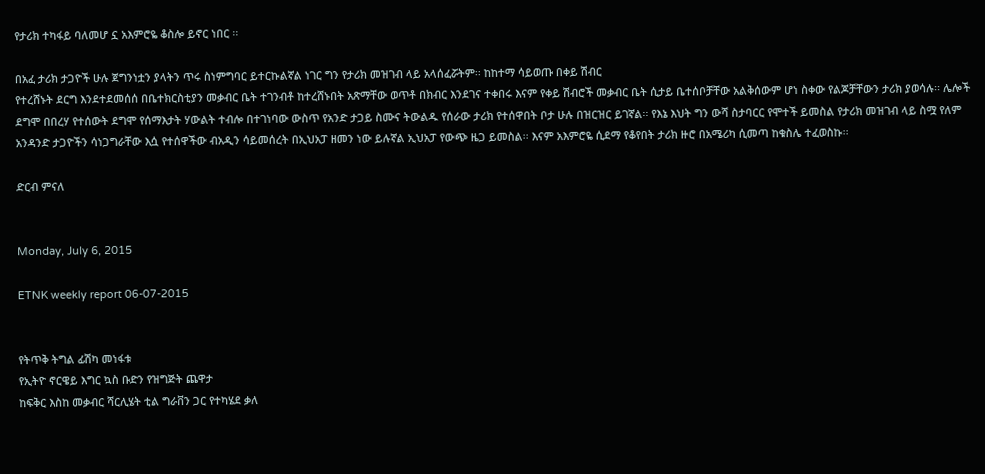የታሪክ ተካፋይ ባለመሆ ኗ አእምሮዬ ቆስሎ ይኖር ነበር ፡፡

በአፈ ታሪክ ታጋዮች ሁሉ ጀግንነቷን ያላትን ጥሩ ስነምግባር ይተርኩልኛል ነገር ግን የታሪክ መዝገብ ላይ አላሰፈሯትም፡፡ ከከተማ ሳይወጡ በቀይ ሽብር
የተረሸኑት ደርግ እንደተደመሰሰ በቤተክርስቲያን መቃብር ቤት ተገንብቶ ከተረሸኑበት አጽማቸው ወጥቶ በክብር እንደገና ተቀበሩ እናም የቀይ ሽብሮች መቃብር ቤት ሲታይ ቤተሰቦቻቸው አልቅሰውም ሆነ ስቀው የልጆቻቸውን ታሪክ ያወሳሉ፡፡ ሌሎች ደግሞ በበረሃ የተሰውት ደግሞ የሰማእታት ሃውልት ተብሎ በተገነባው ውስጥ የአንድ ታጋይ ስሙና ትውልዱ የሰራው ታሪክ የተሰዋበት ቦታ ሁሉ በዝርዝር ይገኛል፡፡ የእኔ እህት ግን ውሻ ስታባርር የሞተች ይመስል የታሪክ መዝገብ ላይ ስሟ የለም አንዳንድ ታጋዮችን ሳነጋግራቸው እሷ የተሰዋችው ብአዲን ሳይመሰረት በኢህአፓ ዘመን ነው ይሉኛል ኢህአፓ የውጭ ዜጋ ይመስል፡፡ እናም አእምሮዬ ሲደማ የቆየበት ታሪክ ዙሮ በአሜሪካ ሲመጣ ከቁስሌ ተፈወስኩ፡፡

ድርብ ምናለ


Monday, July 6, 2015

ETNK weekly report 06-07-2015


የትጥቅ ትግል ፊሽካ መነፋቱ
የኢትዮ ኖርዌይ እግር ኳስ ቡድን የዝግጅት ጨዋታ
ከፍቅር እስከ መቃብር ሻርሊሄት ቲል ግራቨን ጋር የተካሄደ ቃለ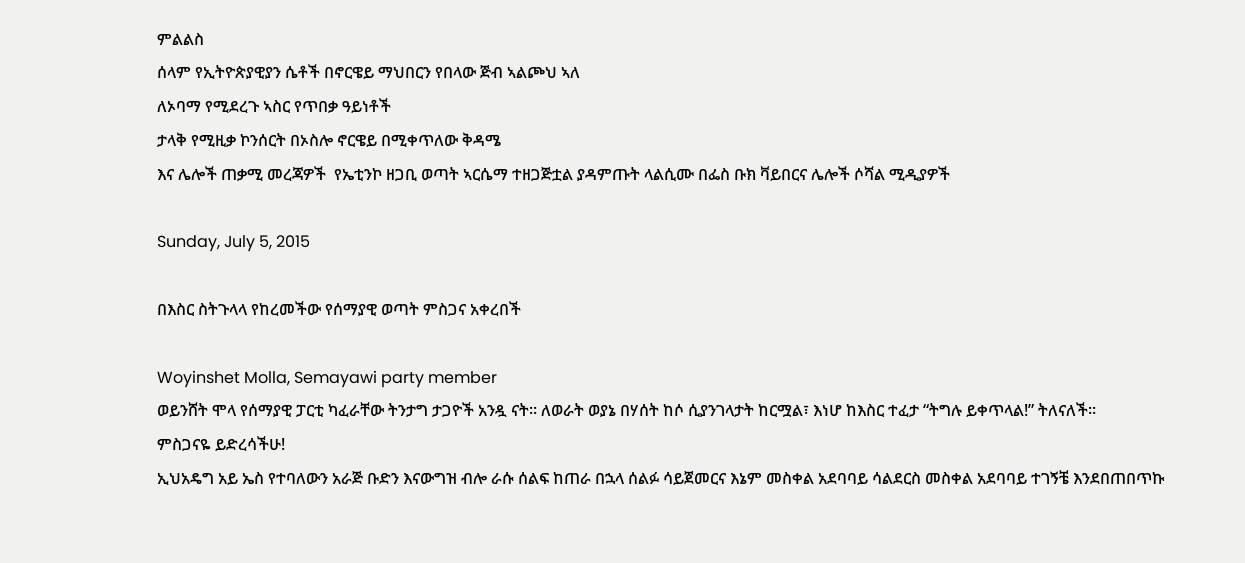ምልልስ
ሰላም የኢትዮጵያዊያን ሴቶች በኖርዌይ ማህበርን የበላው ጅብ ኣልጮህ ኣለ
ለኦባማ የሚደረጉ ኣስር የጥበቃ ዓይነቶች
ታላቅ የሚዚቃ ኮንሰርት በኦስሎ ኖርዌይ በሚቀጥለው ቅዳሜ
እና ሌሎች ጠቃሚ መረጃዎች  የኤቲንኮ ዘጋቢ ወጣት ኣርሴማ ተዘጋጅቷል ያዳምጡት ላልሲሙ በፌስ ቡክ ቫይበርና ሌሎች ሶሻል ሚዲያዎች

Sunday, July 5, 2015

በእስር ስትጉላላ የከረመችው የሰማያዊ ወጣት ምስጋና አቀረበች

Woyinshet Molla, Semayawi party member
ወይንሸት ሞላ የሰማያዊ ፓርቲ ካፈራቸው ትንታግ ታጋዮች አንዷ ናት። ለወራት ወያኔ በሃሰት ከሶ ሲያንገላታት ከርሟል፣ እነሆ ከእስር ተፈታ “ትግሉ ይቀጥላል!” ትለናለች።
ምስጋናዬ ይድረሳችሁ!
ኢህአዴግ አይ ኤስ የተባለውን አራጅ ቡድን እናውግዝ ብሎ ራሱ ሰልፍ ከጠራ በኋላ ሰልፉ ሳይጀመርና እኔም መስቀል አደባባይ ሳልደርስ መስቀል አደባባይ ተገኝቼ እንደበጠበጥኩ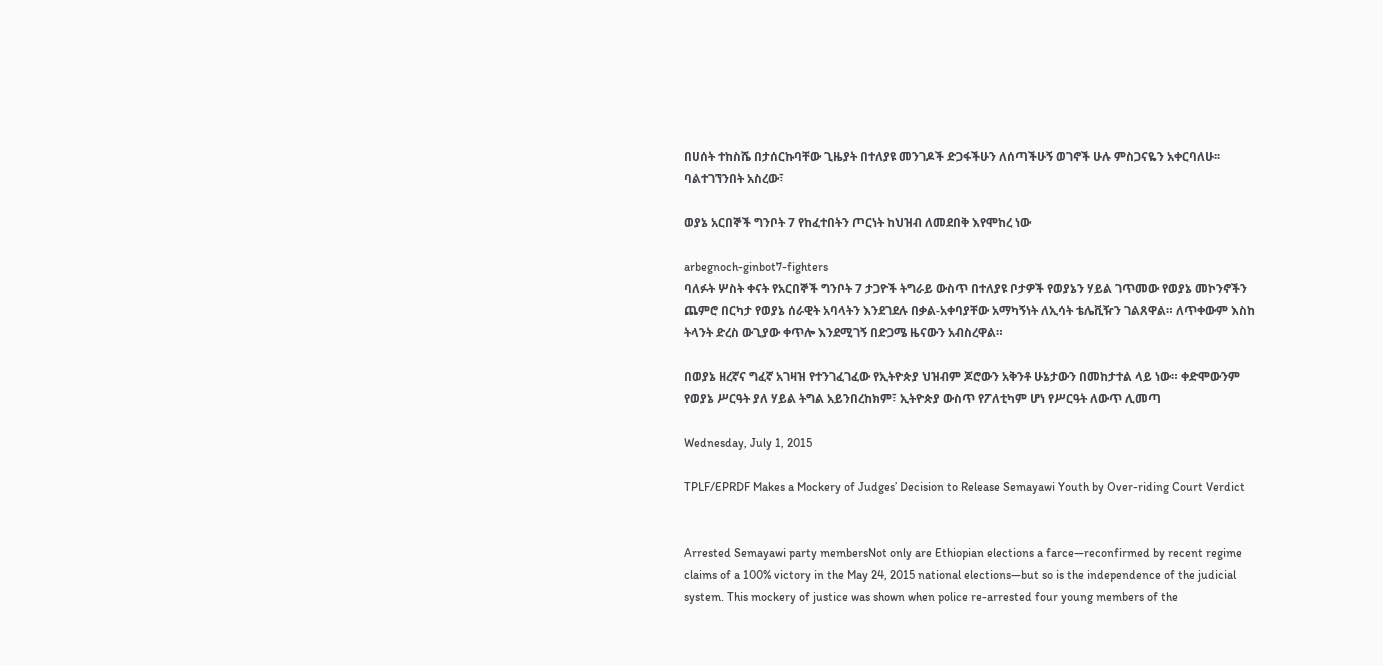በሀሰት ተከስሼ በታሰርኩባቸው ጊዜያት በተለያዩ መንገዶች ድጋፋችሁን ለሰጣችሁኝ ወገኖች ሁሉ ምስጋናዬን አቀርባለሁ፡፡
ባልተገኘንበት አስረው፣

ወያኔ አርበኞች ግንቦት 7 የከፈተበትን ጦርነት ከህዝብ ለመደበቅ እየሞከረ ነው

arbegnoch-ginbot7-fighters
ባለፉት ሦስት ቀናት የአርበኞች ግንቦት 7 ታጋዮች ትግራይ ውስጥ በተለያዩ ቦታዎች የወያኔን ሃይል ገጥመው የወያኔ መኮንኖችን ጨምሮ በርካታ የወያኔ ሰራዊት አባላትን እንደገደሉ በቃል-አቀባያቸው አማካኝነት ለኢሳት ቴሌቪዥን ገልጸዋል። ለጥቀውም እስከ ትላንት ድረስ ውጊያው ቀጥሎ እንደሚገኝ በድጋሜ ዜናውን አብስረዋል።

በወያኔ ዘረኛና ግፈኛ አገዛዝ የተንገፈገፈው የኢትዮጵያ ህዝብም ጆሮውን አቅንቶ ሁኔታውን በመከታተል ላይ ነው። ቀድሞውንም የወያኔ ሥርዓት ያለ ሃይል ትግል አይንበረከክም፣ ኢትዮጵያ ውስጥ የፖለቲካም ሆነ የሥርዓት ለውጥ ሊመጣ

Wednesday, July 1, 2015

TPLF/EPRDF Makes a Mockery of Judges’ Decision to Release Semayawi Youth by Over-riding Court Verdict


Arrested Semayawi party membersNot only are Ethiopian elections a farce—reconfirmed by recent regime claims of a 100% victory in the May 24, 2015 national elections—but so is the independence of the judicial system. This mockery of justice was shown when police re-arrested four young members of the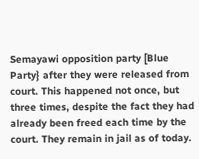Semayawi opposition party [Blue Party} after they were released from court. This happened not once, but three times, despite the fact they had already been freed each time by the court. They remain in jail as of today.